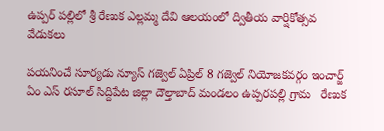ఉప్పర్ పల్లిలో శ్రీ రేణుక ఎల్లమ్మ దేవి ఆలయంలో ద్వితీయ వార్షికోత్సవ వేడుకలు

పయనించే సూర్యడు న్యూస్ గజ్వెల్ ఏప్రిల్ 8 గజ్వెల్ నియోజకవర్గం ఇంచార్జ్ ఏం ఎస్ రసూల్ సిద్దిపేట జిల్లా దౌల్తాబాద్ మండలం ఉప్పరపల్లి గ్రామ   రేణుక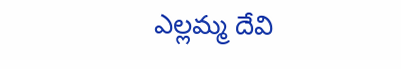ఎల్లమ్మ దేవి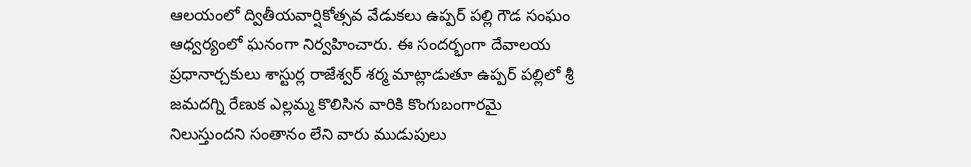ఆలయంలో ద్వితీయవార్షికోత్సవ వేడుకలు ఉప్పర్ పల్లి గౌడ సంఘం ఆధ్వర్యంలో ఘనంగా నిర్వహించారు. ఈ సందర్భంగా దేవాలయ ప్రధానార్చకులు శాస్టుర్ల రాజేశ్వర్ శర్మ మాట్లాడుతూ ఉప్పర్ పల్లిలో శ్రీ జమదగ్ని రేణుక ఎల్లమ్మ కొలిసిన వారికి కొంగుబంగారమై నిలుస్తుందని సంతానం లేని వారు ముడుపులు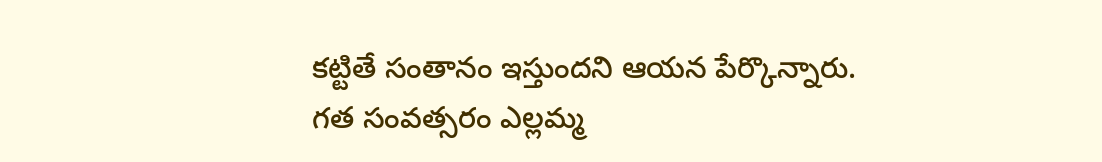కట్టితే సంతానం ఇస్తుందని ఆయన పేర్కొన్నారు. గత సంవత్సరం ఎల్లమ్మ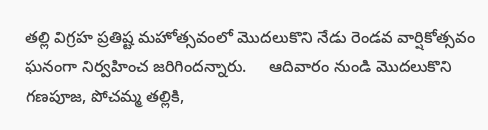తల్లి విగ్రహ ప్రతిష్ట మహోత్సవంలో మొదలుకొని నేడు రెండవ వార్షికోత్సవం ఘనంగా నిర్వహించ జరిగిందన్నారు.     ఆదివారం నుండి మొదలుకొని గణపూజ, పోచమ్మ తల్లికి,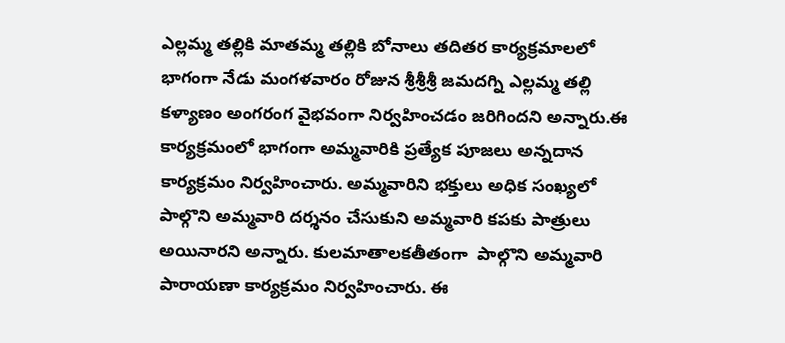ఎల్లమ్మ తల్లికి మాతమ్మ తల్లికి బోనాలు తదితర కార్యక్రమాలలో భాగంగా నేడు మంగళవారం రోజున శ్రీశ్రీశ్రీ జమదగ్ని ఎల్లమ్మ తల్లి కళ్యాణం అంగరంగ వైభవంగా నిర్వహించడం జరిగిందని అన్నారు.ఈ కార్యక్రమంలో భాగంగా అమ్మవారికి ప్రత్యేక పూజలు అన్నదాన కార్యక్రమం నిర్వహించారు. అమ్మవారిని భక్తులు అధిక సంఖ్యలో పాల్గొని అమ్మవారి దర్శనం చేసుకుని అమ్మవారి కపకు పాత్రులు అయినారని అన్నారు. కులమాతాలకతీతంగా  పాల్గొని అమ్మవారి పారాయణా కార్యక్రమం నిర్వహించారు. ఈ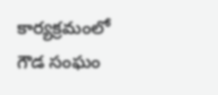కార్యక్రమంలో గౌడ సంఘం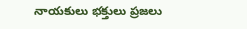నాయకులు భక్తులు ప్రజలు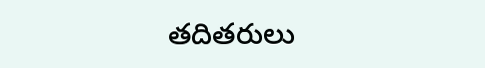తదితరులు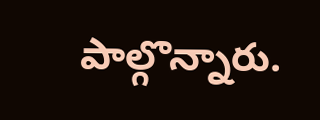పాల్గొన్నారు.